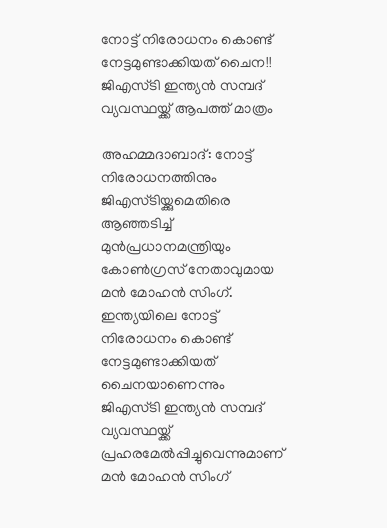നോട്ട് നിരോധനം കൊണ്ട് നേട്ടമുണ്ടാക്കിയത് ചൈന!! ജിഎസ്ടി ഇന്ത്യന്‍ സമ്പദ് വ്യവസ്ഥയ്ക്ക് ആപത്ത് മാത്രം

അഹമ്മദാബാദ്: നോട്ട് നിരോധനത്തിനും ജിഎസ്ടിയ്ക്കുമെതിരെ ആഞ്ഞടിച്ച് മുന്‍പ്രധാനമന്ത്രിയും കോണ്‍ഗ്രസ് നേതാവുമായ മന്‍ മോഹന്‍ സിംഗ്. ഇന്ത്യയിലെ നോട്ട് നിരോധനം കൊണ്ട് നേട്ടമുണ്ടാക്കിയത് ചൈനയാണെന്നും ജിഎസ്ടി ഇന്ത്യന്‍ സമ്പദ് വ്യവസ്ഥയ്ക്ക് പ്രഹരമേല്‍പ്പിച്ചുവെന്നുമാണ് മന്‍ മോഹന്‍ സിംഗ്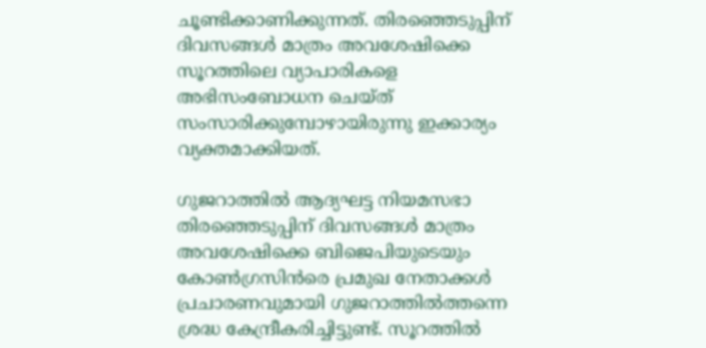ചൂണ്ടിക്കാണിക്കുന്നത്. തിരഞ്ഞെടുപ്പിന് ദിവസങ്ങള്‍ മാത്രം അവശേഷിക്കെ സൂറത്തിലെ വ്യാപാരികളെ അഭിസംബോധന ചെയ്ത് സംസാരിക്കുമ്പോഴായിരുന്നു ഇക്കാര്യം വ്യക്തമാക്കിയത്.

ഗുജറാത്തില്‍ ആദ്യഘട്ട നിയമസഭാ തിരഞ്ഞെടുപ്പിന് ദിവസങ്ങള്‍ മാത്രം അവശേഷിക്കെ ബിജെപിയുടെയും കോണ്‍ഗ്രസിന്‍രെ പ്രമുഖ നേതാക്കള്‍ പ്രചാരണവുമായി ഗുജറാത്തില്‍ത്തന്നെ ശ്രദ്ധ കേന്ദ്രീകരിച്ചിട്ടുണ്ട്. സൂറത്തില്‍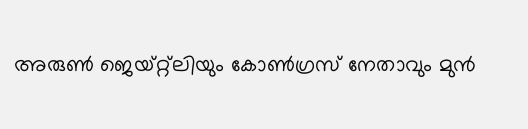അരുണ്‍ ജെയ്റ്റ്ലിയും കോണ്‍ഗ്രസ് നേതാവും മുന്‍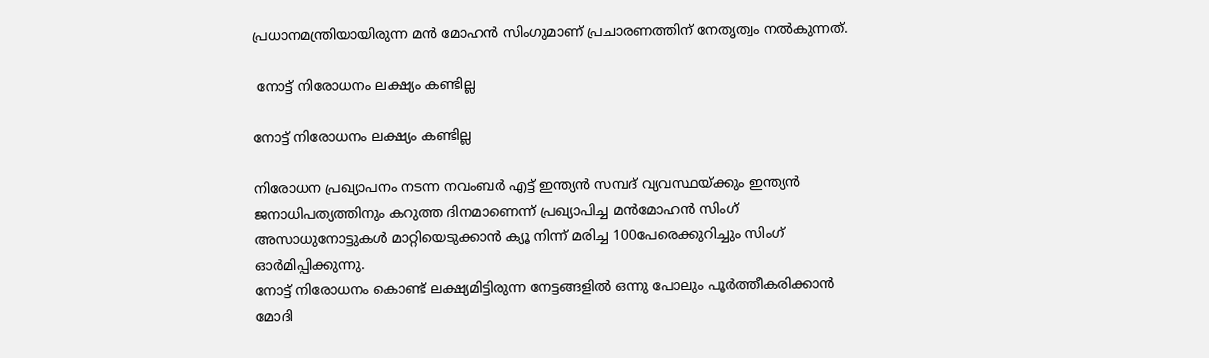പ്രധാനമന്ത്രിയായിരുന്ന മന്‍ മോഹന്‍ സിംഗുമാണ് പ്രചാരണത്തിന് നേതൃത്വം നല്‍കുന്നത്.

 നോട്ട് നിരോധനം ലക്ഷ്യം കണ്ടില്ല

നോട്ട് നിരോധനം ലക്ഷ്യം കണ്ടില്ല

നിരോധന പ്രഖ്യാപനം നടന്ന നവംബര്‍ എട്ട് ഇന്ത്യന്‍ സമ്പദ് വ്യവസ്ഥയ്ക്കും ഇന്ത്യന്‍ ജനാധിപത്യത്തിനും കറുത്ത ദിനമാണെന്ന് പ്രഖ്യാപിച്ച മന്‍മോഹന്‍ സിംഗ് അസാധുനോട്ടുകള്‍ മാറ്റിയെടുക്കാന്‍ ക്യൂ നിന്ന് മരിച്ച 100പേരെക്കുറിച്ചും സിംഗ് ഓര്‍മിപ്പിക്കുന്നു.
നോട്ട് നിരോധനം കൊണ്ട് ലക്ഷ്യമിട്ടിരുന്ന നേട്ടങ്ങളില്‍ ഒന്നു പോലും പൂര്‍ത്തീകരിക്കാന്‍ മോദി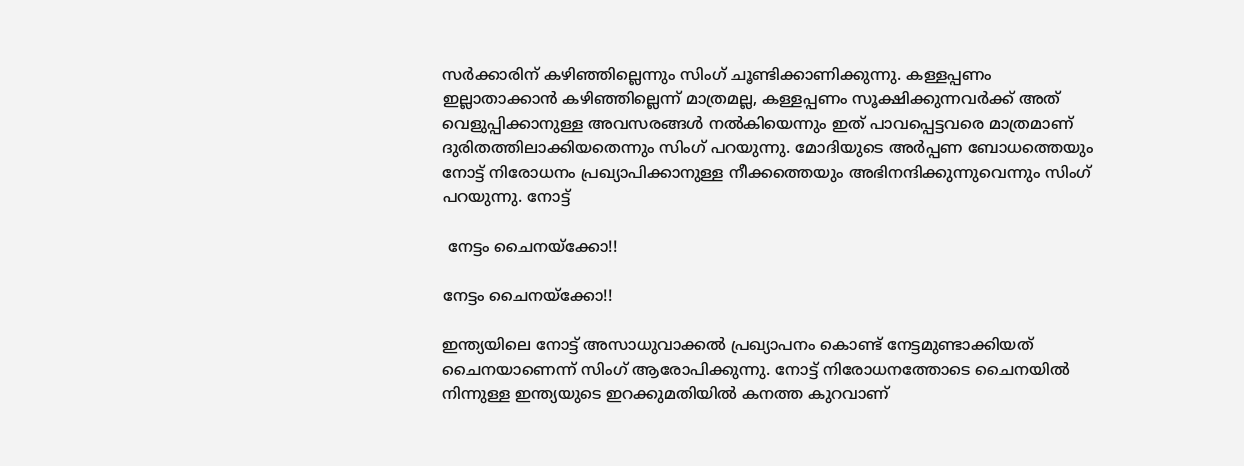സര്‍ക്കാരിന് കഴിഞ്ഞില്ലെന്നും സിംഗ് ചൂണ്ടിക്കാണിക്കുന്നു. കള്ളപ്പണം ഇല്ലാതാക്കാന്‍ കഴിഞ്ഞില്ലെന്ന് മാത്രമല്ല, കള്ളപ്പണം സൂക്ഷിക്കുന്നവര്‍ക്ക് അത് വെളുപ്പിക്കാനുള്ള അവസരങ്ങള്‍ നല്‍കിയെന്നും ഇത് പാവപ്പെട്ടവരെ മാത്രമാണ് ദുരിതത്തിലാക്കിയതെന്നും സിംഗ് പറയുന്നു. മോദിയുടെ അര്‍പ്പണ ബോധത്തെയും നോട്ട് നിരോധനം പ്രഖ്യാപിക്കാനുള്ള നീക്കത്തെയും അഭിനന്ദിക്കുന്നുവെന്നും സിംഗ് പറയുന്നു. നോട്ട്

 നേട്ടം ചൈനയ്ക്കോ!!

നേട്ടം ചൈനയ്ക്കോ!!

ഇന്ത്യയിലെ നോട്ട് അസാധുവാക്കല്‍ പ്രഖ്യാപനം കൊണ്ട് നേട്ടമുണ്ടാക്കിയത് ചൈനയാണെന്ന് സിംഗ് ആരോപിക്കുന്നു. നോട്ട് നിരോധനത്തോടെ ചൈനയില്‍ നിന്നുള്ള ഇന്ത്യയുടെ ഇറക്കുമതിയില്‍ കനത്ത കുറവാണ്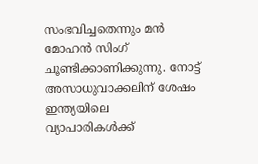സംഭവിച്ചതെന്നും മന്‍ മോഹന്‍ സിംഗ് ചൂണ്ടിക്കാണിക്കുന്നു. നോട്ട് അസാധുവാക്കലിന് ശേഷം ഇന്ത്യയിലെ വ്യാപാരികള്‍ക്ക്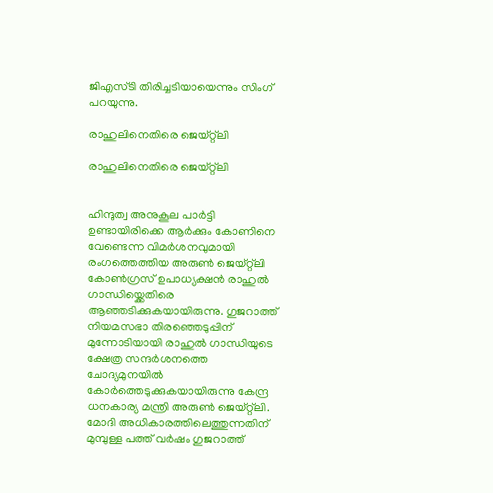ജിഎസ്ടി തിരിച്ചടിയായെന്നും സിംഗ് പറയുന്നു.

രാഹുലിനെതിരെ ജെയ്റ്റ്ലി

രാഹുലിനെതിരെ ജെയ്റ്റ്ലി


ഹിന്ദുത്വ അനുകൂല പാര്‍ട്ടി ഉണ്ടായിരിക്കെ ആര്‍ക്കും കോണിനെ വേണ്ടെന്ന വിമര്‍ശനവുമായി രംഗത്തെത്തിയ അരുണ്‍ ജെയ്റ്റ്ലി കോണ്‍ഗ്രസ് ഉപാധ്യക്ഷന്‍ രാഹുല്‍ ഗാന്ധിയ്ക്കെതിരെ ആഞ്ഞടിക്കുകയായിരുന്നു. ഗുജറാത്ത് നിയമസഭാ തിരഞ്ഞെടുപ്പിന് മുന്നോടിയായി രാഹുല്‍ ഗാന്ധിയുടെ ക്ഷേത്ര സന്ദര്‍ശനത്തെ ചോദ്യമുനയില്‍ കോര്‍ത്തെടുക്കുകയായിരുന്നു കേന്ദ്ര ധനകാര്യ മന്ത്രി അരുണ്‍ ജെയ്റ്റ്ലി. മോദി അധികാരത്തിലെത്തുന്നതിന് മുമ്പുള്ള പത്ത് വര്‍ഷം ഗുജറാത്ത്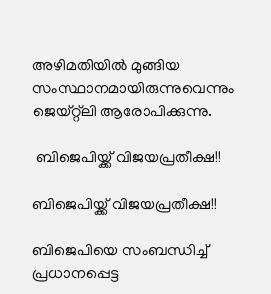അഴിമതിയില്‍ മുങ്ങിയ സംസ്ഥാനമായിരുന്നുവെന്നും ജെയ്റ്റ്ലി ആരോപിക്കുന്നു.

 ബിജെപിയ്ക്ക് വിജയപ്രതീക്ഷ!!

ബിജെപിയ്ക്ക് വിജയപ്രതീക്ഷ!!

ബിജെപിയെ സംബന്ധിച്ച് പ്രധാനപ്പെട്ട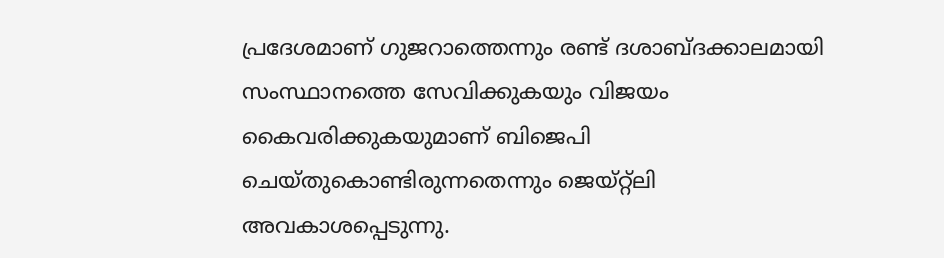പ്രദേശമാണ് ഗുജറാത്തെന്നും രണ്ട് ദശാബ്ദക്കാലമായി സംസ്ഥാനത്തെ സേവിക്കുകയും വിജയം കൈവരിക്കുകയുമാണ് ബിജെപി ചെയ്തുകൊണ്ടിരുന്നതെന്നും ജെയ്റ്റ്ലി അവകാശപ്പെടുന്നു.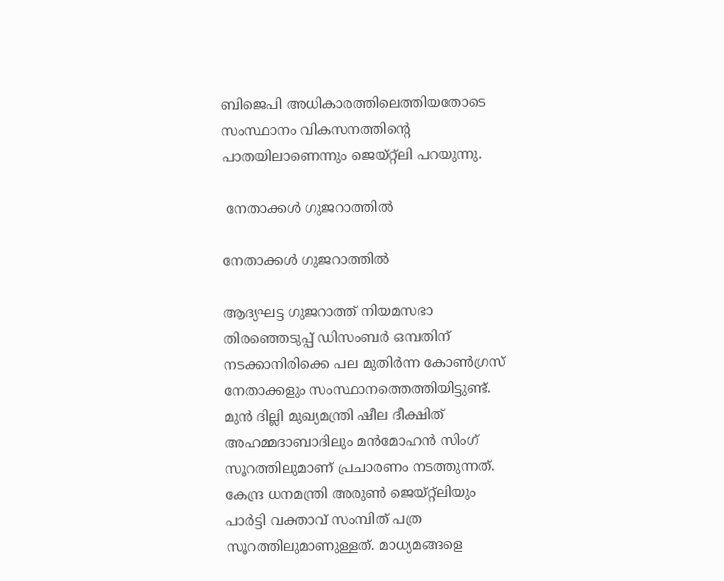ബിജെപി അധികാരത്തിലെത്തിയതോടെ സംസ്ഥാനം വികസനത്തിന്‍റെ പാതയിലാണെന്നും ജെയ്റ്റ്ലി പറയുന്നു.

 നേതാക്കള്‍ ഗുജറാത്തില്‍

നേതാക്കള്‍ ഗുജറാത്തില്‍

ആദ്യഘട്ട ഗുജറാത്ത് നിയമസഭാ തിര‍ഞ്ഞെടുപ്പ് ഡിസംബര്‍ ഒമ്പതിന് നടക്കാനിരിക്കെ പല മുതിര്‍ന്ന കോണ്‍ഗ്രസ് നേതാക്കളും സംസ്ഥാനത്തെത്തിയിട്ടുണ്ട്. മുന്‍ ദില്ലി മുഖ്യമന്ത്രി ഷീല ദീക്ഷിത് അഹമ്മദാബാദിലും മന്‍മോഹന്‍ സിംഗ് സൂറത്തിലുമാണ് പ്രചാരണം നടത്തുന്നത്. കേന്ദ്ര ധനമന്ത്രി അരുണ്‍ ജെയ്റ്റ്ലിയും പാര്‍ട്ടി വക്താവ് സംമ്പിത് പത്ര സൂറത്തിലുമാണുള്ളത്. മാധ്യമങ്ങളെ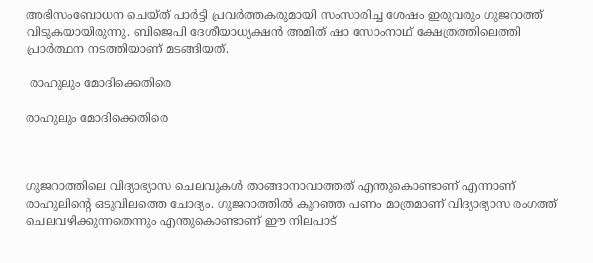അഭിസംബോധന ചെയ്ത് പാര്‍ട്ടി പ്രവര്‍ത്തകരുമായി സംസാരിച്ച ശേഷം ഇരുവരും ഗുജറാത്ത് വിടുകയായിരുന്നു. ബിജെപി ദേശീയാധ്യക്ഷന്‍ അമിത് ഷാ സോംനാഥ് ക്ഷേത്രത്തിലെത്തി പ്രാര്‍ത്ഥന നടത്തിയാണ് മടങ്ങിയത്.

 രാഹുലും മോദിക്കെതിരെ

രാഹുലും മോദിക്കെതിരെ



ഗുജറാത്തിലെ വിദ്യാഭ്യാസ ചെലവുകള്‍ താങ്ങാനാവാത്തത് എന്തുകൊണ്ടാണ് എന്നാണ് രാഹുലിന്‍റെ ഒടുവിലത്തെ ചോദ്യം. ഗുജറാത്തില്‍ കുറഞ്ഞ പണം മാത്രമാണ് വിദ്യാഭ്യാസ രംഗത്ത് ചെലവഴിക്കുന്നതെന്നും എന്തുകൊണ്ടാണ് ഈ നിലപാട്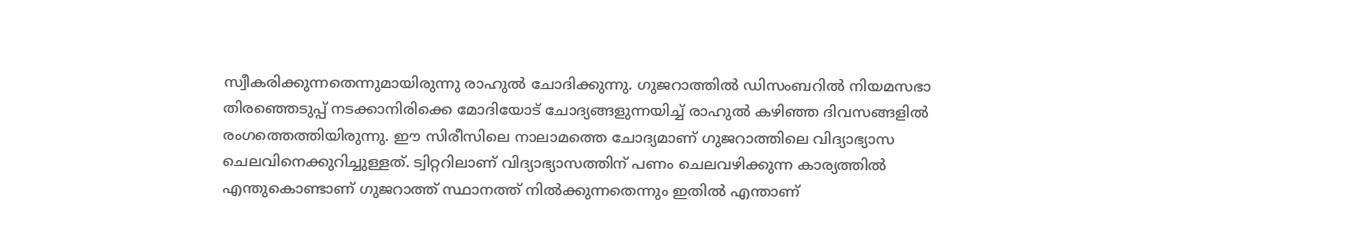സ്വീകരിക്കുന്നതെന്നുമായിരുന്നു രാഹുല്‍ ചോദിക്കുന്നു. ഗുജറാത്തില്‍ ഡിസംബറില്‍ നിയമസഭാ തിരഞ്ഞെടുപ്പ് നടക്കാനിരിക്കെ മോദിയോട് ചോദ്യങ്ങളുന്നയിച്ച് രാഹുല്‍ കഴിഞ്ഞ ദിവസങ്ങളില്‍ രംഗത്തെത്തിയിരുന്നു. ഈ സിരീസിലെ നാലാമത്തെ ചോദ്യമാണ് ഗുജറാത്തിലെ വിദ്യാഭ്യാസ ചെലവിനെക്കുറിച്ചുള്ളത്. ട്വിറ്ററിലാണ് വിദ്യാഭ്യാസത്തിന് പണം ചെലവഴിക്കുന്ന കാര്യത്തില്‍ എന്തുകൊണ്ടാണ് ഗുജറാത്ത് സ്ഥാനത്ത് നില്‍ക്കുന്നതെന്നും ഇതില്‍ എന്താണ്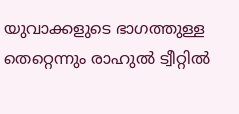യുവാക്കളുടെ ഭാഗത്തുള്ള തെറ്റെന്നും രാഹുല്‍ ട്വീറ്റില്‍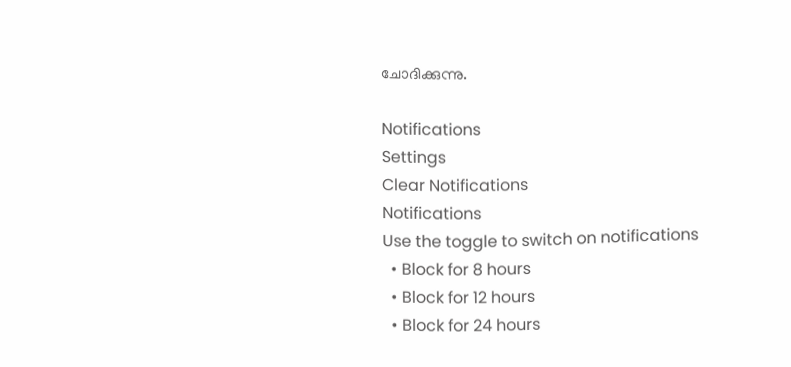ചോദിക്കുന്നു.

Notifications
Settings
Clear Notifications
Notifications
Use the toggle to switch on notifications
  • Block for 8 hours
  • Block for 12 hours
  • Block for 24 hours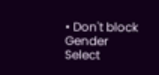• Don't block
Gender
Select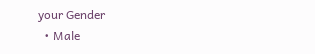your Gender
  • Male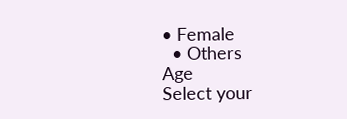• Female
  • Others
Age
Select your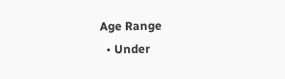Age Range
  • Under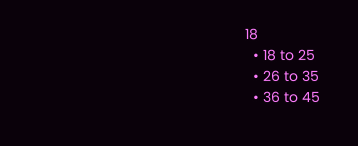18
  • 18 to 25
  • 26 to 35
  • 36 to 45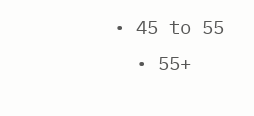• 45 to 55
  • 55+